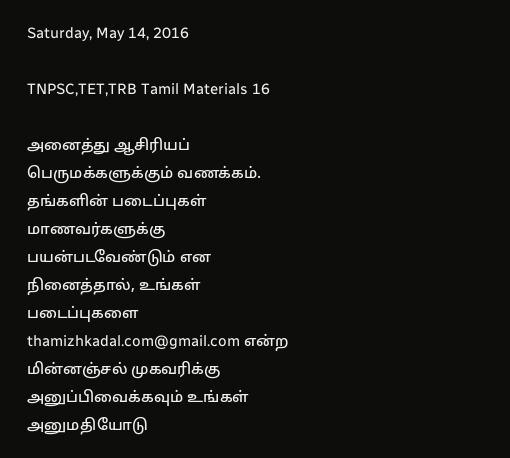Saturday, May 14, 2016

TNPSC,TET,TRB Tamil Materials 16

அனைத்து ஆசிரியப் பெருமக்களுக்கும் வணக்கம். தங்களின் படைப்புகள் மாணவர்களுக்கு பயன்படவேண்டும் என நினைத்தால், உங்கள் படைப்புகளை thamizhkadal.com@gmail.com என்ற மின்னஞ்சல் முகவரிக்கு அனுப்பிவைக்கவும் உங்கள் அனுமதியோடு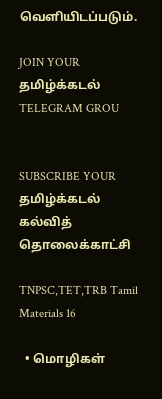வெளியிடப்படும்.

JOIN YOUR தமிழ்க்கடல் TELEGRAM GROU


SUBSCRIBE YOUR தமிழ்க்கடல் கல்வித் தொலைக்காட்சி

TNPSC,TET,TRB Tamil Materials 16

  • மொழிகள்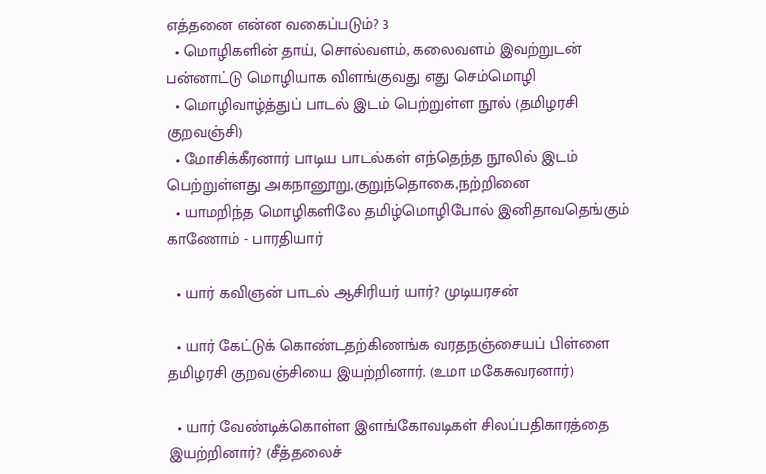எத்தனை என்ன வகைப்படும்? 3
  • மொழிகளின் தாய், சொல்வளம், கலைவளம் இவற்றுடன் பன்னாட்டு மொழியாக விளங்குவது எது செம்மொழி
  • மொழிவாழ்த்துப் பாடல் இடம் பெற்றுள்ள நூல் (தமிழரசி குறவஞ்சி)
  • மோசிக்கீரனார் பாடிய பாடல்கள் எந்தெந்த நூலில் இடம் பெற்றுள்ளது அகநானூறு,குறுந்தொகை,நற்றினை
  • யாமறிந்த மொழிகளிலே தமிழ்மொழிபோல் இனிதாவதெங்கும் காணோம் - பாரதியார்

  • யார் கவிஞன் பாடல் ஆசிரியர் யார்? முடியரசன்

  • யார் கேட்டுக் கொண்டதற்கிணங்க வரதநஞ்சையப் பிள்ளை தமிழரசி குறவஞ்சியை இயற்றினார். (உமா மகேசுவரனார்)

  • யார் வேண்டிக்கொள்ள இளங்கோவடிகள் சிலப்பதிகாரத்தை இயற்றினார்? (சீத்தலைச்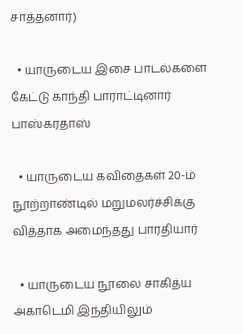சாத்தனார்)

  • யாருடைய இசை பாடல்களை கேட்டு காந்தி பாராட்டினார் பாஸ்கரதாஸ்

  • யாருடைய கவிதைகள் 20-ம் நூற்றாண்டில் மறுமலர்ச்சிக்கு வித்தாக அமைந்தது பாரதியார்

  • யாருடைய நூலை சாகித்ய அகாடெமி இந்தியிலும்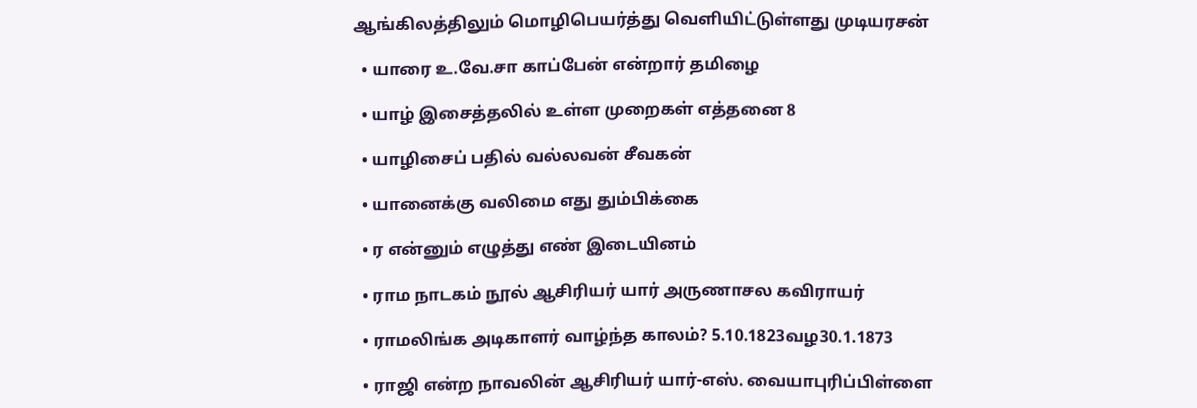ஆங்கிலத்திலும் மொழிபெயர்த்து வெளியிட்டுள்ளது முடியரசன்

  • யாரை உ.வே.சா காப்பேன் என்றார் தமிழை

  • யாழ் இசைத்தலில் உள்ள முறைகள் எத்தனை 8

  • யாழிசைப் பதில் வல்லவன் சீவகன்

  • யானைக்கு வலிமை எது தும்பிக்கை

  • ர என்னும் எழுத்து எண் இடையினம்

  • ராம நாடகம் நூல் ஆசிரியர் யார் அருணாசல கவிராயர்

  • ராமலிங்க அடிகாளர் வாழ்ந்த காலம்? 5.10.1823வழ30.1.1873

  • ராஜி என்ற நாவலின் ஆசிரியர் யார்-எஸ். வையாபுரிப்பிள்ளை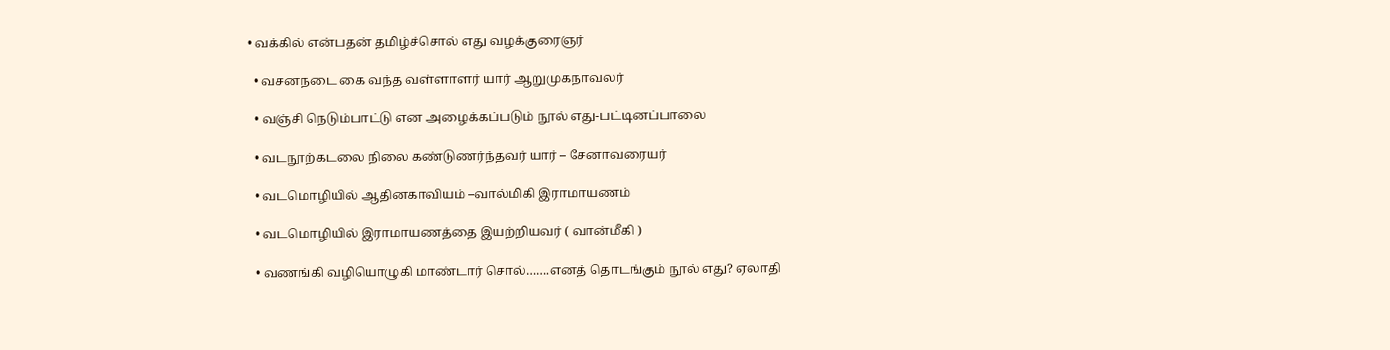• வக்கில் என்பதன் தமிழ்ச்சொல் எது வழக்குரைஞர்

  • வசனநடை கை வந்த வள்ளாளர் யார் ஆறுமுகநாவலர்

  • வஞ்சி நெடும்பாட்டு என அழைக்கப்படும் நூல் எது-பட்டினப்பாலை

  • வடநூற்கடலை நிலை கண்டுணர்ந்தவர் யார் – சேனாவரையர்

  • வடமொழியில் ஆதினகாவியம் –வால்மிகி இராமாயணம்

  • வடமொழியில் இராமாயணத்தை இயற்றியவர் ( வான்மீகி )

  • வணங்கி வழியொழுகி மாண்டார் சொல்…….எனத் தொடங்கும் நூல் எது? ஏலாதி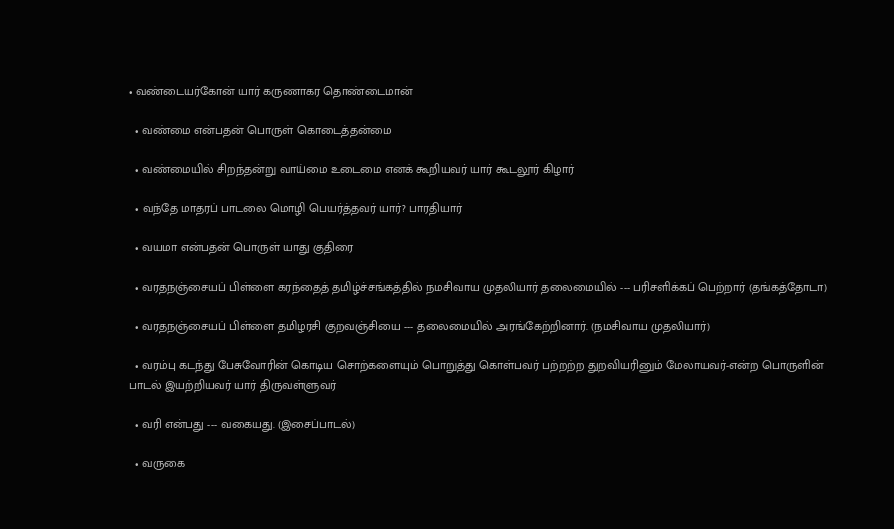• வண்டையர்கோன் யார் கருணாகர தொண்டைமான்

  • வண்மை என்பதன் பொருள் கொடைத்தன்மை

  • வண்மையில் சிறந்தன்று வாய்மை உடைமை எனக் கூறியவர் யார் கூடலூர் கிழார்

  • வந்தே மாதரப் பாடலை மொழி பெயர்த்தவர் யார்? பாரதியார்

  • வயமா என்பதன் பொருள் யாது குதிரை

  • வரதநஞ்சையப் பிள்ளை கரந்தைத் தமிழ்ச்சங்கத்தில் நமசிவாய முதலியார் தலைமையில் --- பரிசளிக்கப் பெற்றார் (தங்கத்தோடா)

  • வரதநஞ்சையப் பிள்ளை தமிழரசி குறவஞ்சியை --- தலைமையில் அரங்கேற்றினார். (நமசிவாய முதலியார்)

  • வரம்பு கடந்து பேசுவோரின் கொடிய சொற்களையும் பொறுத்து கொள்பவர் பற்றற்ற துறவியரினும் மேலாயவர்-என்ற பொருளின் பாடல் இயற்றியவர் யார் திருவள்ளுவர்

  • வரி என்பது --- வகையது. (இசைப்பாடல்)

  • வருகை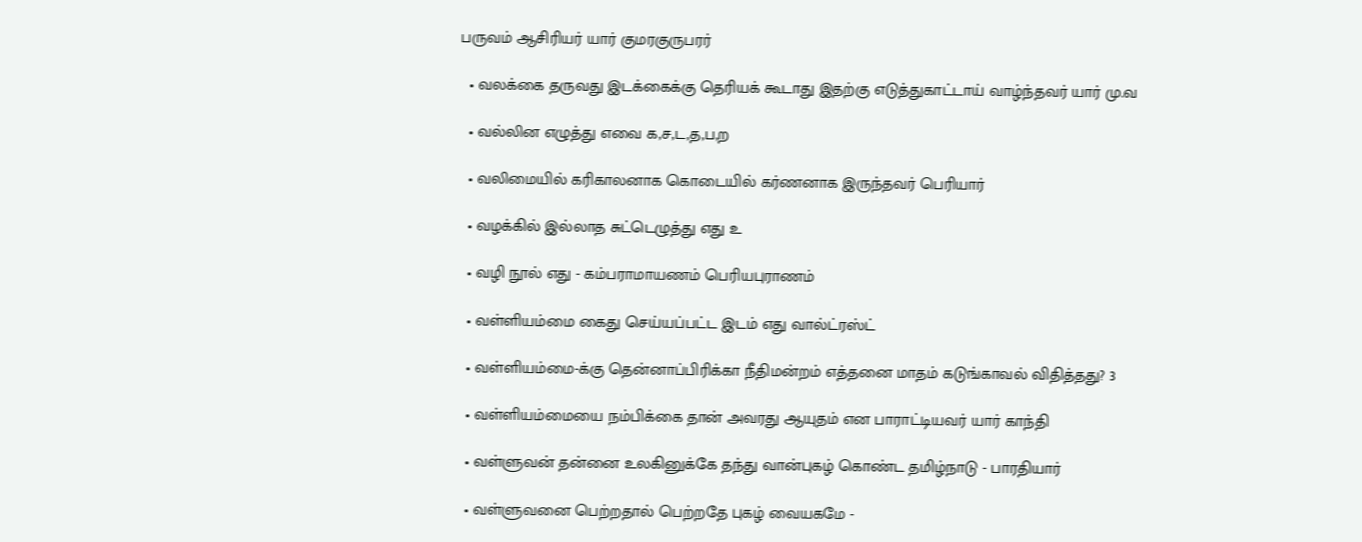பருவம் ஆசிரியர் யார் குமரகுருபரர்

  • வலக்கை தருவது இடக்கைக்கு தெரியக் கூடாது இதற்கு எடுத்துகாட்டாய் வாழ்ந்தவர் யார் மு.வ

  • வல்லின எழுத்து எவை க,ச,ட,த,ப,ற

  • வலிமையில் கரிகாலனாக கொடையில் கர்ணனாக இருந்தவர் பெரியார்

  • வழக்கில் இல்லாத சுட்டெழுத்து எது உ

  • வழி நூல் எது - கம்பராமாயணம் பெரியபுராணம்

  • வள்ளியம்மை கைது செய்யப்பட்ட இடம் எது வால்ட்ரஸ்ட்

  • வள்ளியம்மை-க்கு தென்னாப்பிரிக்கா நீதிமன்றம் எத்தனை மாதம் கடுங்காவல் விதித்தது? 3

  • வள்ளியம்மையை நம்பிக்கை தான் அவரது ஆயுதம் என பாராட்டியவர் யார் காந்தி

  • வள்ளுவன் தன்னை உலகினுக்கே தந்து வான்புகழ் கொண்ட தமிழ்நாடு - பாரதியார்

  • வள்ளுவனை பெற்றதால் பெற்றதே புகழ் வையகமே -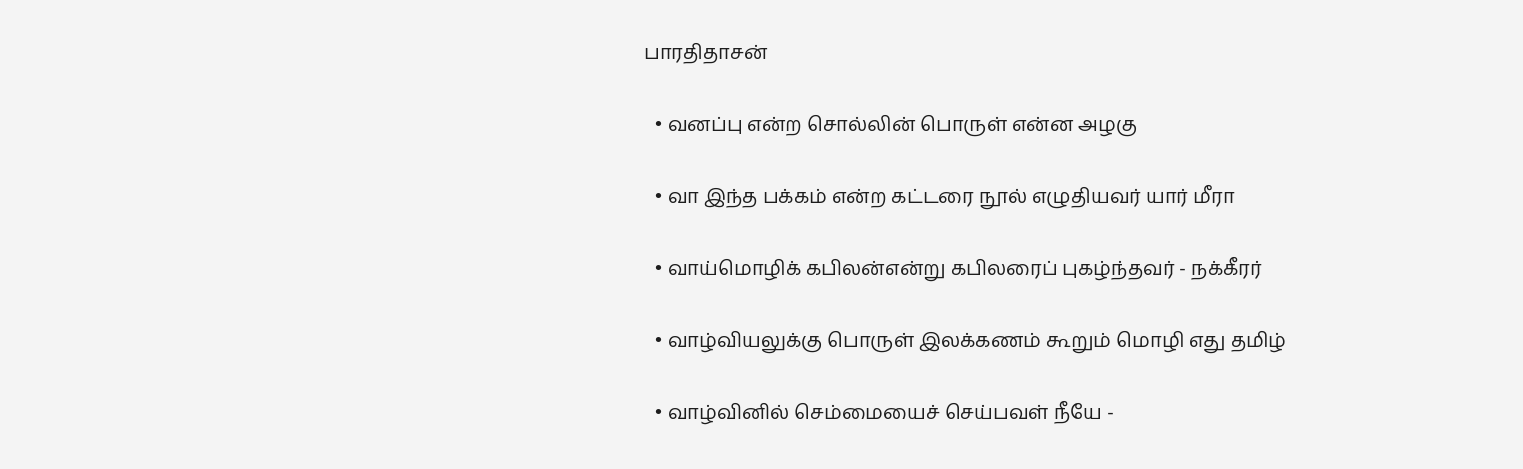பாரதிதாசன்

  • வனப்பு என்ற சொல்லின் பொருள் என்ன அழகு

  • வா இந்த பக்கம் என்ற கட்டரை நூல் எழுதியவர் யார் மீரா

  • வாய்மொழிக் கபிலன்என்று கபிலரைப் புகழ்ந்தவர் - நக்கீரர்

  • வாழ்வியலுக்கு பொருள் இலக்கணம் கூறும் மொழி எது தமிழ்

  • வாழ்வினில் செம்மையைச் செய்பவள் நீயே -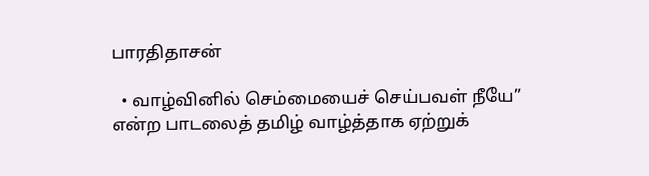பாரதிதாசன்

  • வாழ்வினில் செம்மையைச் செய்பவள் நீயே” என்ற பாடலைத் தமிழ் வாழ்த்தாக ஏற்றுக்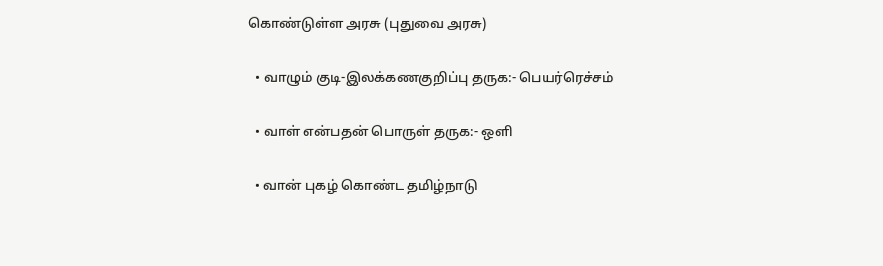கொண்டுள்ள அரசு (புதுவை அரசு)

  • வாழும் குடி-இலக்கணகுறிப்பு தருக:- பெயர்ரெச்சம்

  • வாள் என்பதன் பொருள் தருக:- ஒளி

  • வான் புகழ் கொண்ட தமிழ்நாடு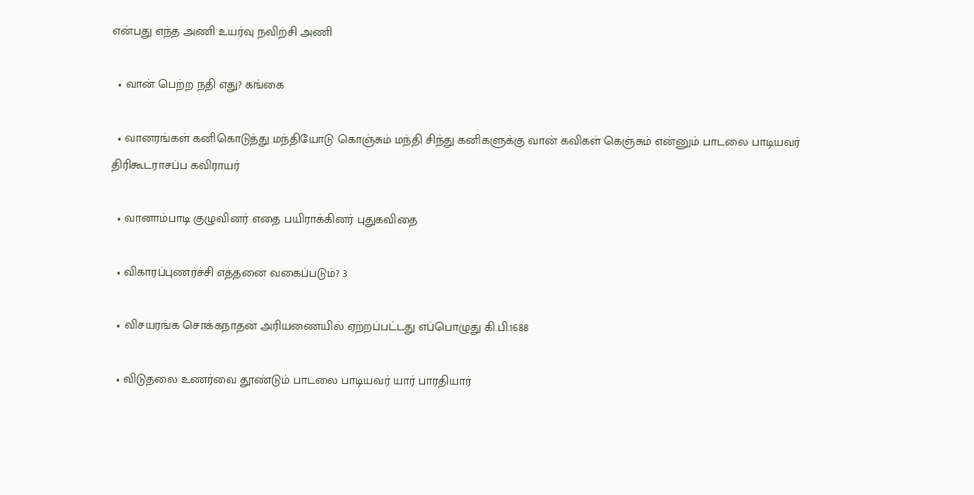என்பது எந்த அணி உயர்வு நவிற்சி அணி

  • வான் பெற்ற நதி எது? கங்கை

  • வானரங்கள் கனிகொடுத்து மந்தியோடு கொஞ்சும் மந்தி சிந்து கனிகளுக்கு வான் கவிகள் கெஞ்சும் என்னும் பாடலை பாடியவர் திரிகூடராசப்ப கவிராயர்

  • வானாம்பாடி குழுவினர் எதை பயிராக்கினர் புதுகவிதை

  • விகாரப்புணர்ச்சி எத்தனை வகைப்படும்? 3

  • விசயரங்க சொக்கநாதன் அரியணையில் ஏற்றப்பட்டது எப்பொழுது கி.பி.1688

  • விடுதலை உணர்வை தூண்டும் பாடலை பாடியவர் யார் பாரதியார்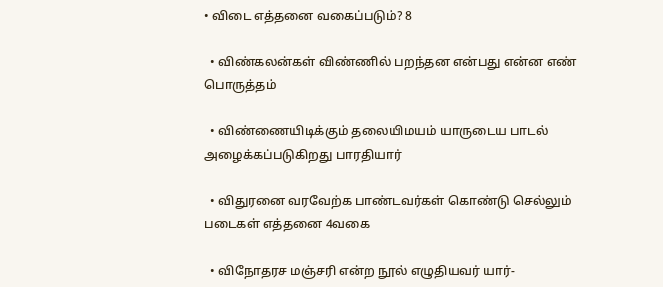• விடை எத்தனை வகைப்படும்? 8

  • விண்கலன்கள் விண்ணில் பறந்தன என்பது என்ன எண் பொருத்தம்

  • விண்ணையிடிக்கும் தலையிமயம் யாருடைய பாடல் அழைக்கப்படுகிறது பாரதியார்

  • விதுரனை வரவேற்க பாண்டவர்கள் கொண்டு செல்லும் படைகள் எத்தனை 4வகை

  • விநோதரச மஞ்சரி என்ற நூல் எழுதியவர் யார்-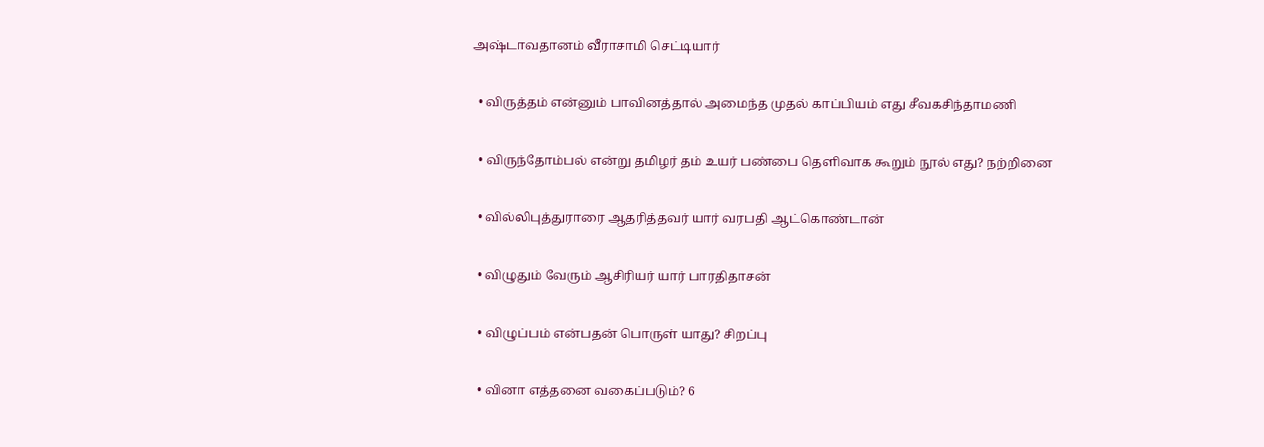அஷ்டாவதானம் வீராசாமி செட்டியார்

  • விருத்தம் என்னும் பாவினத்தால் அமைந்த முதல் காப்பியம் எது சீவகசிந்தாமணி

  • விருந்தோம்பல் என்று தமிழர் தம் உயர் பண்பை தெளிவாக கூறும் நூல் எது? நற்றினை

  • வில்லிபுத்துராரை ஆதரித்தவர் யார் வரபதி ஆட்கொண்டான்

  • விழுதும் வேரும் ஆசிரியர் யார் பாரதிதாசன்

  • விழுப்பம் என்பதன் பொருள் யாது? சிறப்பு

  • வினா எத்தனை வகைப்படும்? 6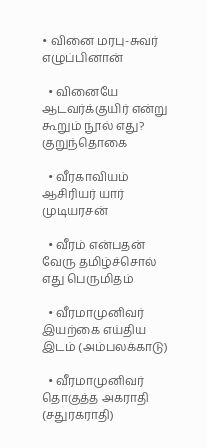• வினை மரபு-சுவர் எழுப்பினான்

  • வினையே ஆடவர்க்குயிர் என்று கூறும் நூல் எது? குறுந்தொகை

  • வீரகாவியம் ஆசிரியர் யார் முடியரசன்

  • வீரம் என்பதன் வேரு தமிழ்ச்சொல் எது பெருமிதம்

  • வீரமாமுனிவர் இயற்கை எய்திய இடம் (அம்பலக்காடு)

  • வீரமாமுனிவர் தொகுத்த அகராதி (சதுரகராதி)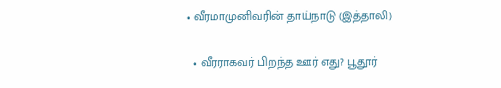• வீரமாமுனிவரின் தாய்நாடு (இத்தாலி)

  • வீரராகவர் பிறந்த ஊர் எது? பூதூர்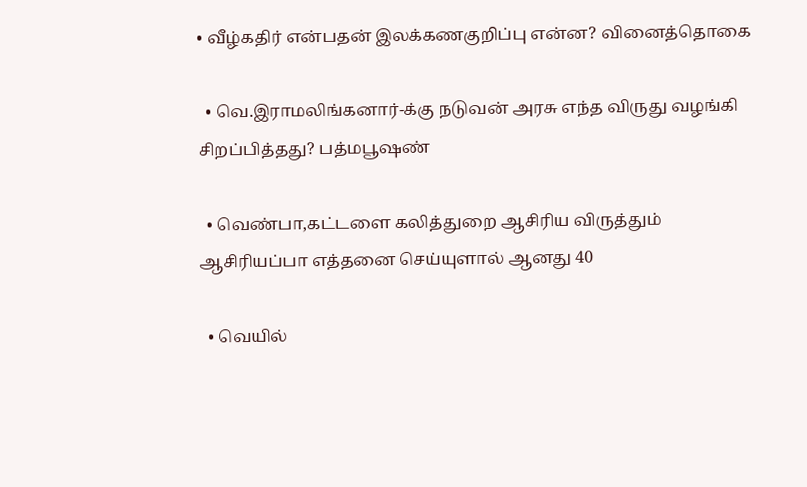• வீழ்கதிர் என்பதன் இலக்கணகுறிப்பு என்ன? வினைத்தொகை

  • வெ.இராமலிங்கனார்-க்கு நடுவன் அரசு எந்த விருது வழங்கி சிறப்பித்தது? பத்மபூஷண்

  • வெண்பா,கட்டளை கலித்துறை ஆசிரிய விருத்தும் ஆசிரியப்பா எத்தனை செய்யுளால் ஆனது 40

  • வெயில்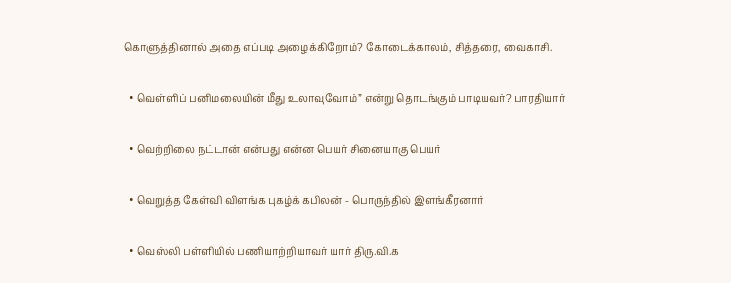கொளுத்தினால் அதை எப்படி அழைக்கிறோம்? கோடைக்காலம், சித்தரை, வைகாசி.

  • வெள்ளிப் பனிமலையின் மீது உலாவுவோம்” என்று தொடங்கும் பாடியவர்? பாரதியார்

  • வெற்றிலை நட்டான் என்பது என்ன பெயர் சினையாகு பெயர்

  • வெறுத்த கேள்வி விளங்க புகழ்க் கபிலன் - பொருந்தில் இளங்கீரனார்

  • வெஸ்லி பள்ளியில் பணியாற்றியாவர் யார் திரு.வி.க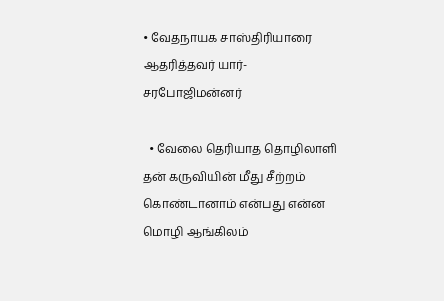• வேதநாயக சாஸ்திரியாரை ஆதரித்தவர் யார்-சரபோஜிமன்னர்

  • வேலை தெரியாத தொழிலாளி தன் கருவியின் மீது சீற்றம் கொண்டானாம் என்பது என்ன மொழி ஆங்கிலம்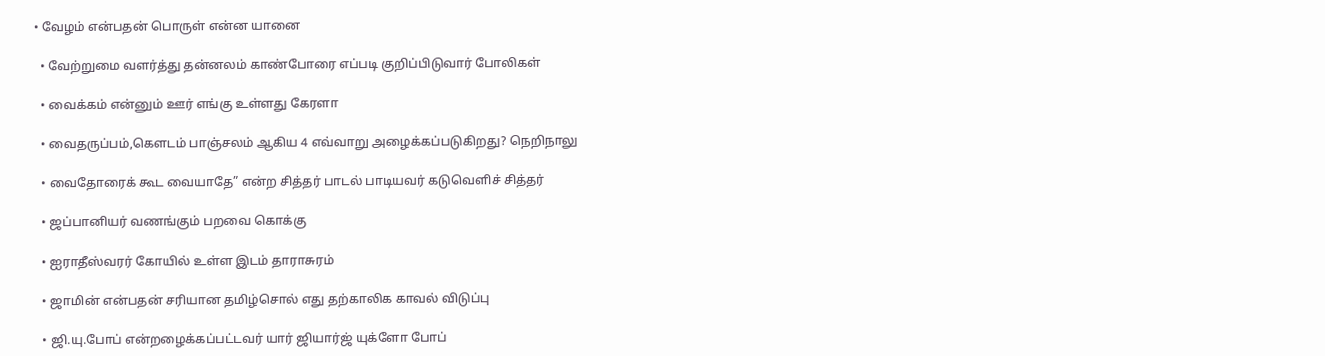• வேழம் என்பதன் பொருள் என்ன யானை

  • வேற்றுமை வளர்த்து தன்னலம் காண்போரை எப்படி குறிப்பிடுவார் போலிகள்

  • வைக்கம் என்னும் ஊர் எங்கு உள்ளது கேரளா

  • வைதருப்பம்,கௌடம் பாஞ்சலம் ஆகிய 4 எவ்வாறு அழைக்கப்படுகிறது? நெறிநாலு

  • வைதோரைக் கூட வையாதே” என்ற சித்தர் பாடல் பாடியவர் கடுவெளிச் சித்தர்

  • ஜப்பானியர் வணங்கும் பறவை கொக்கு

  • ஐராதீஸ்வரர் கோயில் உள்ள இடம் தாராசுரம்

  • ஜாமின் என்பதன் சரியான தமிழ்சொல் எது தற்காலிக காவல் விடுப்பு

  • ஜி.யு.போப் என்றழைக்கப்பட்டவர் யார் ஜியார்ஜ் யுக்ளோ போப்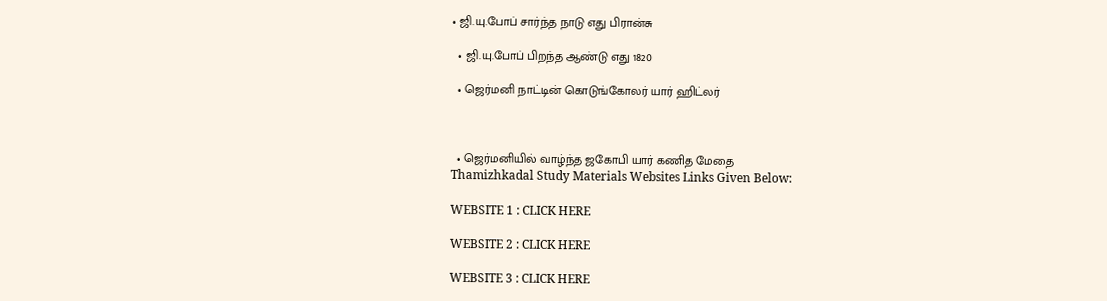• ஜி.யு.போப் சார்ந்த நாடு எது பிரான்சு

  • ஜி.யு.போப் பிறந்த ஆண்டு எது 1820

  • ஜெர்மனி நாட்டின் கொடுங்கோலர் யார் ஹிட்லர்



  • ஜெர்மனியில் வாழ்ந்த ஜகோபி யார் கணித மேதை
Thamizhkadal Study Materials Websites Links Given Below:

WEBSITE 1 : CLICK HERE

WEBSITE 2 : CLICK HERE

WEBSITE 3 : CLICK HERE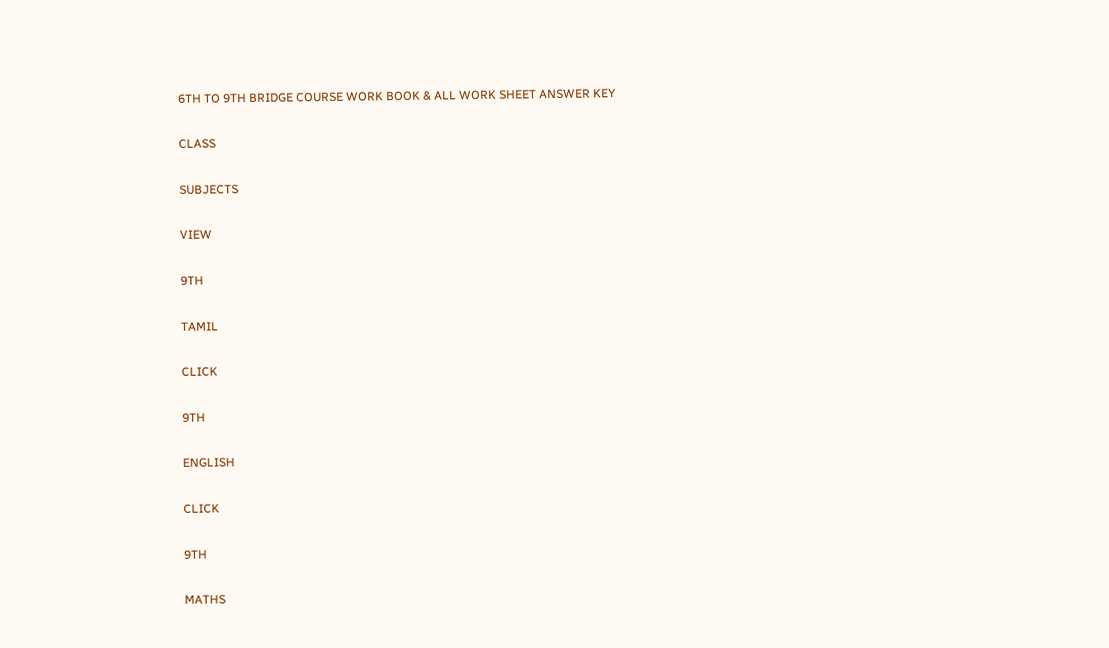6TH TO 9TH BRIDGE COURSE WORK BOOK & ALL WORK SHEET ANSWER KEY

CLASS

SUBJECTS

VIEW

9TH

TAMIL

CLICK

9TH

ENGLISH

CLICK

9TH

MATHS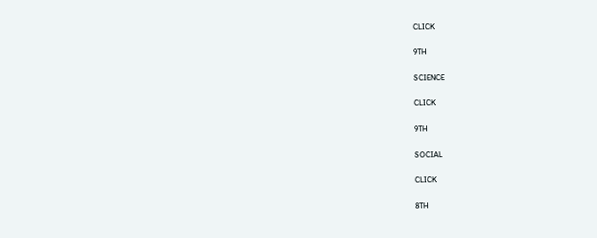CLICK

9TH

SCIENCE

CLICK

9TH

SOCIAL

CLICK

8TH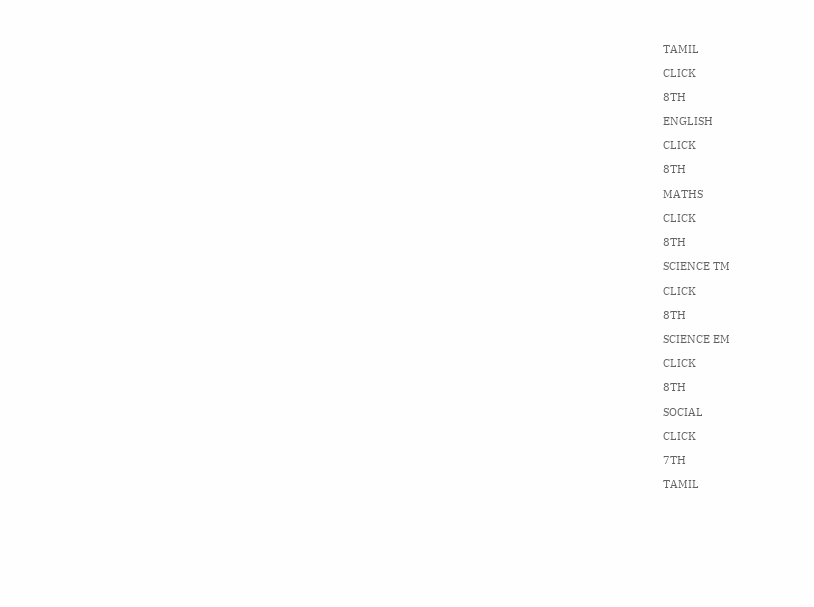TAMIL

CLICK

8TH

ENGLISH

CLICK

8TH

MATHS

CLICK

8TH

SCIENCE TM

CLICK

8TH

SCIENCE EM

CLICK

8TH

SOCIAL

CLICK

7TH

TAMIL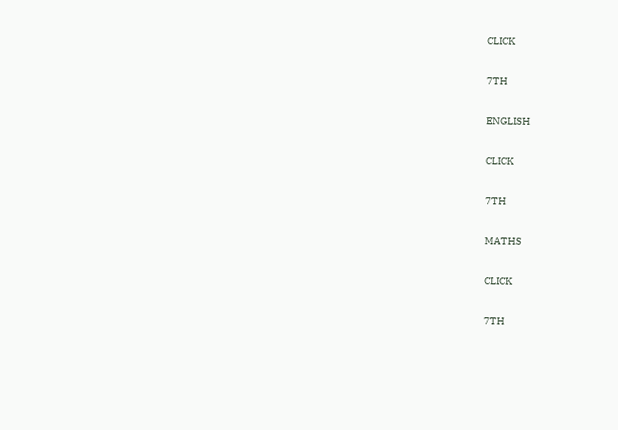CLICK

7TH

ENGLISH

CLICK

7TH

MATHS

CLICK

7TH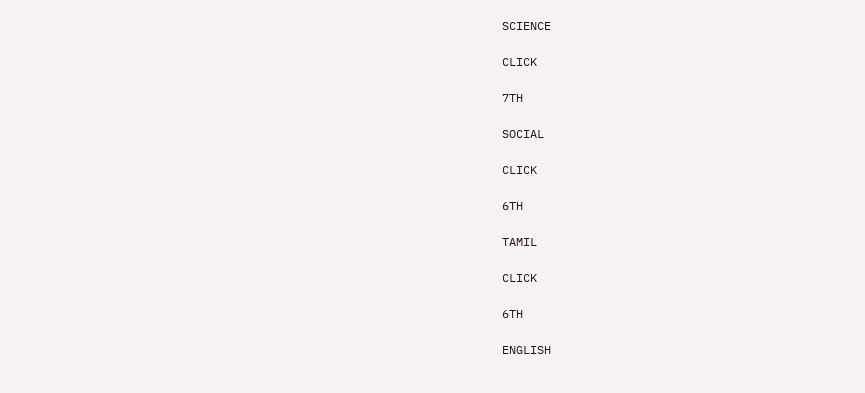SCIENCE

CLICK

7TH

SOCIAL

CLICK

6TH

TAMIL

CLICK

6TH

ENGLISH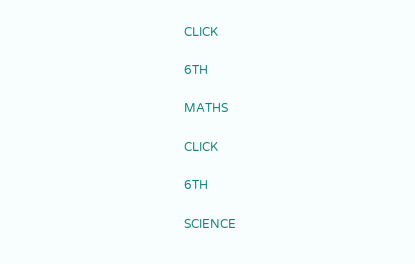CLICK

6TH

MATHS

CLICK

6TH

SCIENCE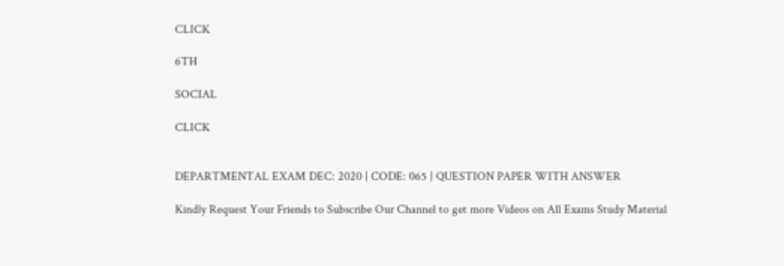CLICK

6TH

SOCIAL

CLICK


DEPARTMENTAL EXAM DEC: 2020 | CODE: 065 | QUESTION PAPER WITH ANSWER

Kindly Request Your Friends to Subscribe Our Channel to get more Videos on All Exams Study Material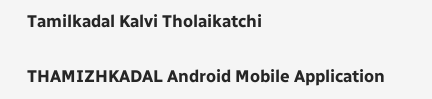Tamilkadal Kalvi Tholaikatchi

THAMIZHKADAL Android Mobile Application